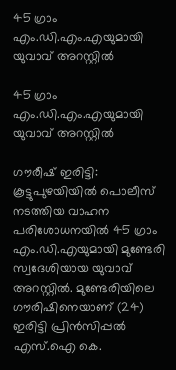45 ഗ്രാം  എം.ഡി.എം.എയുമായി യുവാവ് അറസ്റ്റിൽ

45 ഗ്രാം  എം.ഡി.എം.എയുമായി യുവാവ് അറസ്റ്റിൽ

ഗൗരീഷ് ഇരിട്ടി: കൂട്ടുപുഴയിയിൽ പൊലീസ് നടത്തിയ വാഹന പരിശോധനയിൽ 45 ഗ്രാം എം.ഡി.എയുമായി മുണ്ടേരി സ്വദേശിയായ യുവാവ് അറസ്റ്റിൽ. മുണ്ടേരിയിലെ ഗൗരിഷിനെയാണ് (24) ഇരിട്ടി പ്രിൻസിപ്പൽ എസ്.ഐ കെ.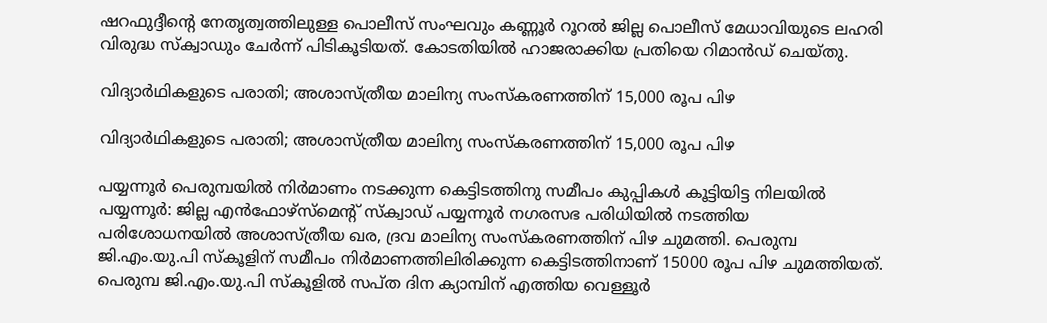ഷറഫുദ്ദീന്റെ നേതൃത്വത്തിലുള്ള പൊലീസ് സംഘവും കണ്ണൂർ റൂറൽ ജില്ല പൊലീസ് മേധാവിയുടെ ലഹരി വിരുദ്ധ സ്ക്വാഡും ചേർന്ന് പിടികൂടിയത്. കോടതിയിൽ ഹാജരാക്കിയ പ്രതിയെ റിമാൻഡ് ചെയ്തു.

വിദ്യാർഥികളുടെ പരാതി; അശാസ്ത്രീയ മാലിന്യ സംസ്കരണത്തിന് 15,000 രൂപ പിഴ

വിദ്യാർഥികളുടെ പരാതി; അശാസ്ത്രീയ മാലിന്യ സംസ്കരണത്തിന് 15,000 രൂപ പിഴ

പയ്യന്നൂർ പെരുമ്പയിൽ നിർമാണം നടക്കുന്ന കെട്ടിടത്തിനു സമീപം കുപ്പികൾ കൂട്ടിയിട്ട നിലയിൽ പയ്യന്നൂർ: ജില്ല എൻഫോഴ്‌സ്‌മെന്റ് സ്‌ക്വാഡ് പയ്യന്നൂർ നഗരസഭ പരിധിയിൽ നടത്തിയ പരിശോധനയിൽ അശാസ്ത്രീയ ഖര, ദ്രവ മാലിന്യ സംസ്കരണത്തിന് പിഴ ചുമത്തി. പെരുമ്പ ജി.എം.യു.പി സ്കൂളിന് സമീപം നിർമാണത്തിലിരിക്കുന്ന കെട്ടിടത്തിനാണ് 15000 രൂപ പിഴ ചുമത്തിയത്. പെരുമ്പ ജി.എം.യു.പി സ്കൂളിൽ സപ്ത ദിന ക്യാമ്പിന് എത്തിയ വെള്ളൂർ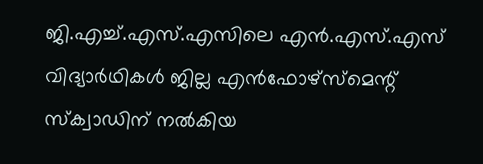ജി.എച്ച്.എസ്.എസിലെ എൻ.എസ്.എസ് വിദ്യാർഥികൾ ജില്ല എൻഫോഴ്‌സ്‌മെന്റ് സ്‌ക്വാഡിന് നൽകിയ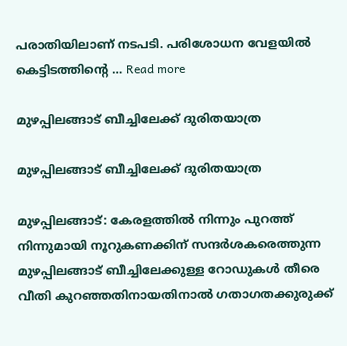പരാതിയിലാണ് നടപടി. പരിശോധന വേളയിൽ കെട്ടിടത്തിന്റെ … Read more

മുഴപ്പിലങ്ങാട് ബീച്ചിലേക്ക് ദുരിതയാത്ര

മുഴപ്പിലങ്ങാട് ബീച്ചിലേക്ക് ദുരിതയാത്ര

മുഴപ്പിലങ്ങാട്: കേരളത്തിൽ നിന്നും പുറത്ത് നിന്നുമായി നൂറുകണക്കിന് സന്ദർശകരെത്തുന്ന മുഴപ്പിലങ്ങാട് ബീച്ചിലേക്കുള്ള റോഡുകൾ തീരെ വീതി കുറഞ്ഞതിനായതിനാൽ ഗതാഗതക്കുരുക്ക്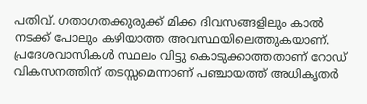പതിവ്. ഗതാഗതക്കുരുക്ക് മിക്ക ദിവസങ്ങളിലും കാൽ നടക്ക് പോലും കഴിയാത്ത അവസ്ഥയിലെത്തുകയാണ്. പ്രദേശവാസികൾ സ്ഥലം വിട്ടു കൊടുക്കാത്തതാണ് റോഡ് വികസനത്തിന് തടസ്സമെന്നാണ് പഞ്ചായത്ത് അധികൃതർ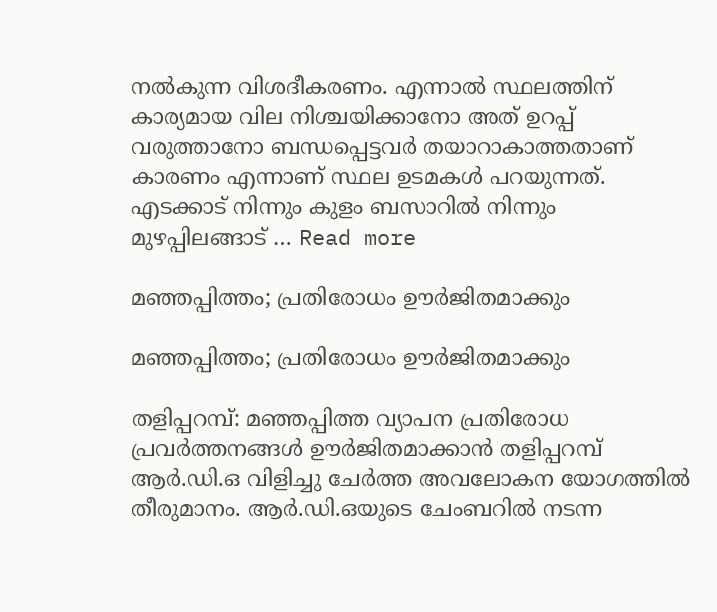നൽകുന്ന വിശദീകരണം. എന്നാൽ സ്ഥലത്തിന് കാര്യമായ വില നിശ്ചയിക്കാനോ അത് ഉറപ്പ് വരുത്താനോ ബന്ധപ്പെട്ടവർ തയാറാകാത്തതാണ് കാരണം എന്നാണ് സ്ഥല ഉടമകൾ പറയുന്നത്. എടക്കാട് നിന്നും കുളം ബസാറിൽ നിന്നും മുഴപ്പിലങ്ങാട് … Read more

മഞ്ഞപ്പിത്തം; പ്രതിരോധം ഊർജിതമാക്കും

മഞ്ഞപ്പിത്തം; പ്രതിരോധം ഊർജിതമാക്കും

തളിപ്പറമ്പ്: മഞ്ഞപ്പിത്ത വ്യാപന പ്രതിരോധ പ്രവർത്തനങ്ങൾ ഊർജിതമാക്കാൻ തളിപ്പറമ്പ് ആർ.ഡി.ഒ വിളിച്ചു ചേർത്ത അവലോകന യോഗത്തിൽ തീരുമാനം. ആർ.ഡി.ഒയുടെ ചേംബറിൽ നടന്ന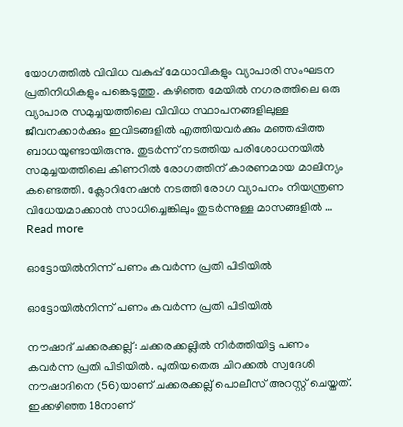യോഗത്തിൽ വിവിധ വകുപ്പ് മേധാവികളും വ്യാപാരി സംഘടന പ്രതിനിധികളും പങ്കെടുത്തു. കഴിഞ്ഞ മേയിൽ നഗരത്തിലെ ഒരു വ്യാപാര സമുച്ചയത്തിലെ വിവിധ സ്ഥാപനങ്ങളിലുള്ള ജീവനക്കാർക്കും ഇവിടങ്ങളിൽ എത്തിയവർക്കും മഞ്ഞപ്പിത്ത ബാധയുണ്ടായിരുന്നു. തുടർന്ന് നടത്തിയ പരിശോധനയിൽ സമുച്ചയത്തിലെ കിണറിൽ രോഗത്തിന് കാരണമായ മാലിന്യം കണ്ടെത്തി. ക്ലോറിനേഷൻ നടത്തി രോഗ വ്യാപനം നിയന്ത്രണ വിധേയമാക്കാൻ സാധിച്ചെങ്കിലും തുടർന്നുള്ള മാസങ്ങളിൽ … Read more

ഓട്ടോയിൽനിന്ന് പണം കവർന്ന പ്രതി പിടിയിൽ

ഓട്ടോയിൽനിന്ന് പണം കവർന്ന പ്രതി പിടിയിൽ

നൗഷാദ് ചക്കരക്കല്ല്: ചക്കരക്കല്ലിൽ നിർത്തിയിട്ട പണം കവർന്ന പ്രതി പിടിയിൽ. പുതിയതെരു ചിറക്കൽ സ്വദേശി നൗഷാദിനെ (56)യാണ് ചക്കരക്കല്ല് പൊലീസ് അറസ്റ്റ് ചെയ്തത്. ഇക്കഴിഞ്ഞ 18നാണ്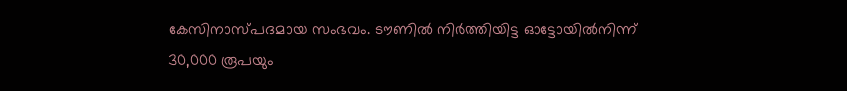കേസിനാസ്പദമായ സംഭവം. ടൗണിൽ നിർത്തിയിട്ട ഓട്ടോയിൽനിന്ന് 30,000 രൂപയും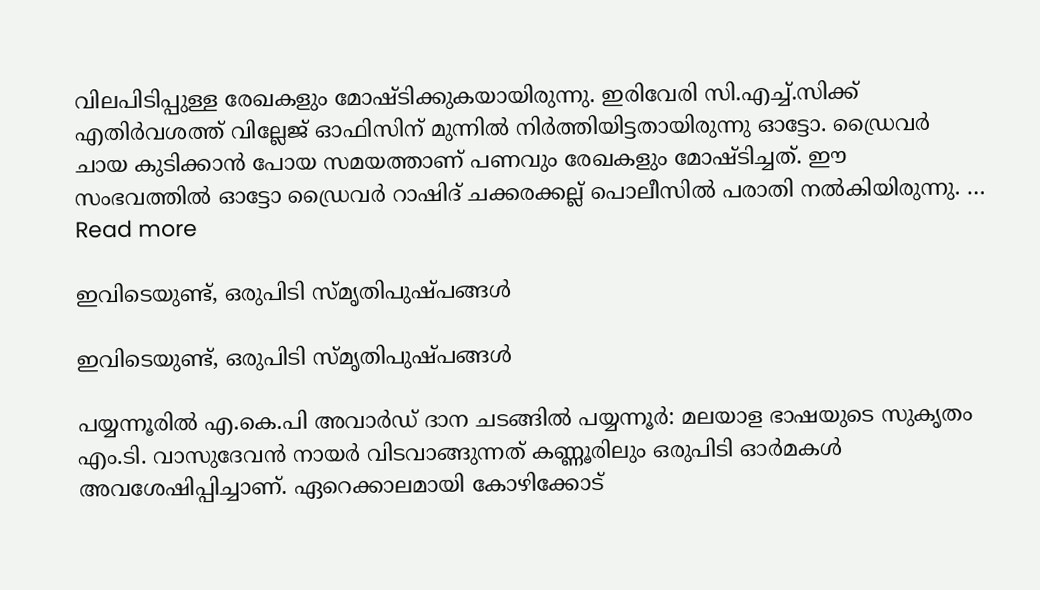വിലപിടിപ്പുള്ള രേഖകളും മോഷ്ടിക്കുകയായിരുന്നു. ഇരിവേരി സി.എച്ച്.സിക്ക് എതിർവശത്ത് വില്ലേജ് ഓഫിസിന് മുന്നിൽ നിർത്തിയിട്ടതായിരുന്നു ഓട്ടോ. ഡ്രൈവർ ചായ കുടിക്കാൻ പോയ സമയത്താണ് പണവും രേഖകളും മോഷ്ടിച്ചത്. ഈ സംഭവത്തിൽ ഓട്ടോ ഡ്രൈവർ റാഷിദ് ചക്കരക്കല്ല് പൊലീസിൽ പരാതി നൽകിയിരുന്നു. … Read more

ഇവിടെയുണ്ട്, ഒരുപിടി സ്മൃതിപുഷ്പങ്ങൾ

ഇവിടെയുണ്ട്, ഒരുപിടി സ്മൃതിപുഷ്പങ്ങൾ

പയ്യന്നൂരിൽ എ.കെ.പി അവാർഡ് ദാന ചടങ്ങിൽ പയ്യന്നൂർ: മലയാള ഭാഷയുടെ സുകൃതം എം.ടി. വാസുദേവൻ നായർ വിടവാങ്ങുന്നത് കണ്ണൂരിലും ഒരുപിടി ഓർമകൾ അവശേഷിപ്പിച്ചാണ്. ഏറെക്കാലമായി കോഴിക്കോട്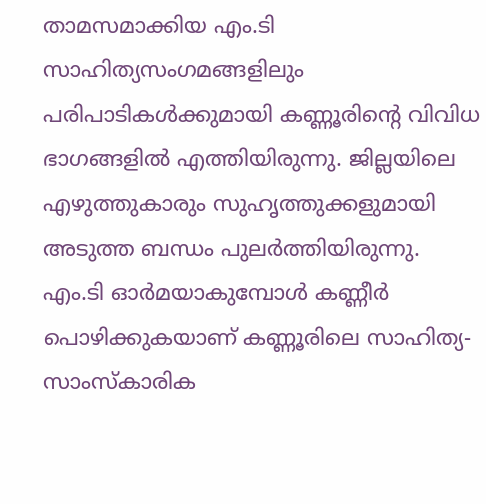താമസമാക്കിയ എം.ടി സാഹിത്യസംഗമങ്ങളിലും പരിപാടികൾക്കുമായി കണ്ണൂരിന്റെ വിവിധ ഭാഗങ്ങളിൽ എത്തിയിരുന്നു. ജില്ലയിലെ എഴുത്തുകാരും സുഹൃത്തുക്കളുമായി അടുത്ത ബന്ധം പുലർത്തിയിരുന്നു. എം.ടി ഓർമയാകുമ്പോൾ കണ്ണീർ പൊഴിക്കുകയാണ് കണ്ണൂരിലെ സാഹിത്യ-സാംസ്കാരിക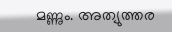മണ്ണും. അത്യുത്തര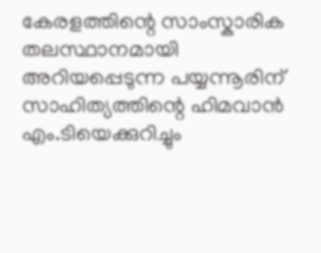കേരളത്തിന്റെ സാംസ്കാരിക തലസ്ഥാനമായി അറിയപ്പെടുന്ന പയ്യന്നൂരിന് സാഹിത്യത്തിന്റെ ഹിമവാൻ എം.ടിയെക്കുറിച്ചും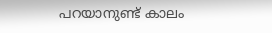പറയാനുണ്ട് കാലം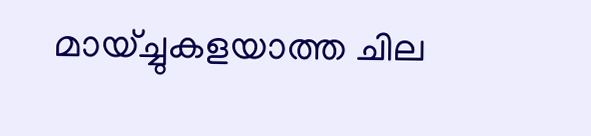മായ്ച്ചുകളയാത്ത ചില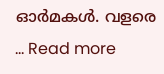ഓർമകൾ. വളരെ … Read more